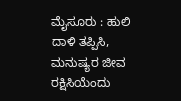ಮೈಸೂರು : ಹುಲಿ ದಾಳಿ ತಪ್ಪಿಸಿ, ಮನುಷ್ಯರ ಜೀವ ರಕ್ಷಿಸಿಯೆಂದು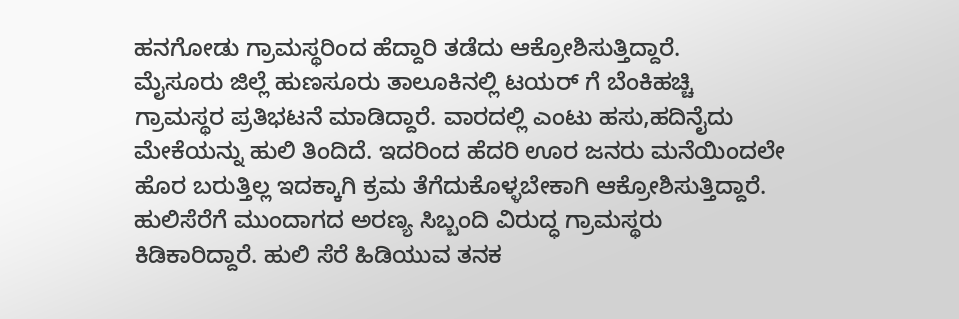ಹನಗೋಡು ಗ್ರಾಮಸ್ಥರಿಂದ ಹೆದ್ದಾರಿ ತಡೆದು ಆಕ್ರೋಶಿಸುತ್ತಿದ್ದಾರೆ.
ಮೈಸೂರು ಜಿಲ್ಲೆ ಹುಣಸೂರು ತಾಲೂಕಿನಲ್ಲಿ ಟಯರ್ ಗೆ ಬೆಂಕಿಹಚ್ಚಿ ಗ್ರಾಮಸ್ಥರ ಪ್ರತಿಭಟನೆ ಮಾಡಿದ್ದಾರೆ. ವಾರದಲ್ಲಿ ಎಂಟು ಹಸು,ಹದಿನೈದು ಮೇಕೆಯನ್ನು ಹುಲಿ ತಿಂದಿದೆ. ಇದರಿಂದ ಹೆದರಿ ಊರ ಜನರು ಮನೆಯಿಂದಲೇ ಹೊರ ಬರುತ್ತಿಲ್ಲ ಇದಕ್ಕಾಗಿ ಕ್ರಮ ತೆಗೆದುಕೊಳ್ಳಬೇಕಾಗಿ ಆಕ್ರೋಶಿಸುತ್ತಿದ್ದಾರೆ.
ಹುಲಿಸೆರೆಗೆ ಮುಂದಾಗದ ಅರಣ್ಯ ಸಿಬ್ಬಂದಿ ವಿರುದ್ಧ ಗ್ರಾಮಸ್ಥರು ಕಿಡಿಕಾರಿದ್ದಾರೆ. ಹುಲಿ ಸೆರೆ ಹಿಡಿಯುವ ತನಕ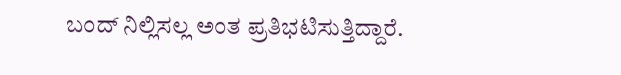ಬಂದ್ ನಿಲ್ಲಿಸಲ್ಲ ಅಂತ ಪ್ರತಿಭಟಿಸುತ್ತಿದ್ದಾರೆ.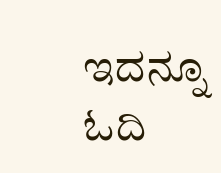ಇದನ್ನೂ ಓದಿ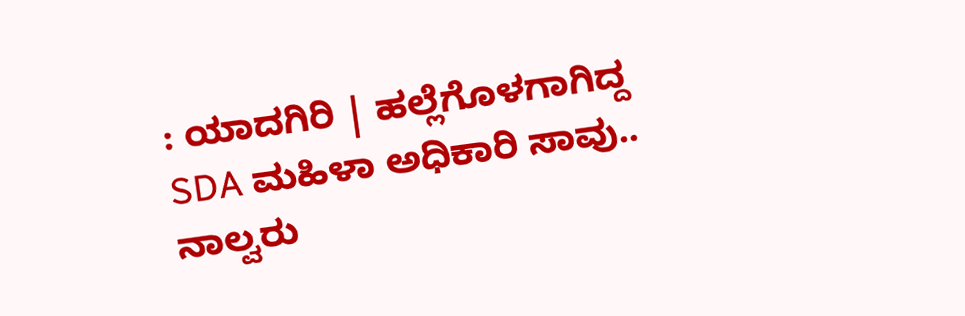: ಯಾದಗಿರಿ | ಹಲ್ಲೆಗೊಳಗಾಗಿದ್ದ SDA ಮಹಿಳಾ ಅಧಿಕಾರಿ ಸಾವು.. ನಾಲ್ವರು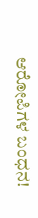ಆರೋಪಿಗಳ ಬಂಧನ!